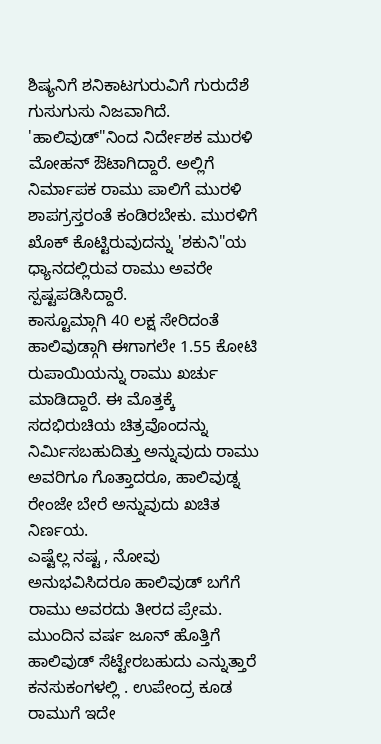ಶಿಷ್ಯನಿಗೆ ಶನಿಕಾಟಗುರುವಿಗೆ ಗುರುದೆಶೆ
ಗುಸುಗುಸು ನಿಜವಾಗಿದೆ. 'ಹಾಲಿವುಡ್"ನಿಂದ ನಿರ್ದೇಶಕ ಮುರಳಿ ಮೋಹನ್ ಔಟಾಗಿದ್ದಾರೆ. ಅಲ್ಲಿಗೆ ನಿರ್ಮಾಪಕ ರಾಮು ಪಾಲಿಗೆ ಮುರಳಿ ಶಾಪಗ್ರಸ್ತರಂತೆ ಕಂಡಿರಬೇಕು. ಮುರಳಿಗೆ ಖೊಕ್ ಕೊಟ್ಟಿರುವುದನ್ನು 'ಶಕುನಿ"ಯ ಧ್ಯಾನದಲ್ಲಿರುವ ರಾಮು ಅವರೇ ಸ್ಪಷ್ಟಪಡಿಸಿದ್ದಾರೆ.
ಕಾಸ್ಟೂಮ್ಗಾಗಿ 40 ಲಕ್ಷ ಸೇರಿದಂತೆ ಹಾಲಿವುಡ್ಗಾಗಿ ಈಗಾಗಲೇ 1.55 ಕೋಟಿ ರುಪಾಯಿಯನ್ನು ರಾಮು ಖರ್ಚು ಮಾಡಿದ್ದಾರೆ. ಈ ಮೊತ್ತಕ್ಕೆ ಸದಭಿರುಚಿಯ ಚಿತ್ರವೊಂದನ್ನು ನಿರ್ಮಿಸಬಹುದಿತ್ತು ಅನ್ನುವುದು ರಾಮು ಅವರಿಗೂ ಗೊತ್ತಾದರೂ, ಹಾಲಿವುಡ್ನ ರೇಂಜೇ ಬೇರೆ ಅನ್ನುವುದು ಖಚಿತ ನಿರ್ಣಯ.
ಎಷ್ಟೆಲ್ಲ ನಷ್ಟ , ನೋವು ಅನುಭವಿಸಿದರೂ ಹಾಲಿವುಡ್ ಬಗೆಗೆ ರಾಮು ಅವರದು ತೀರದ ಪ್ರೇಮ. ಮುಂದಿನ ವರ್ಷ ಜೂನ್ ಹೊತ್ತಿಗೆ ಹಾಲಿವುಡ್ ಸೆಟ್ಟೇರಬಹುದು ಎನ್ನುತ್ತಾರೆ ಕನಸುಕಂಗಳಲ್ಲಿ . ಉಪೇಂದ್ರ ಕೂಡ ರಾಮುಗೆ ಇದೇ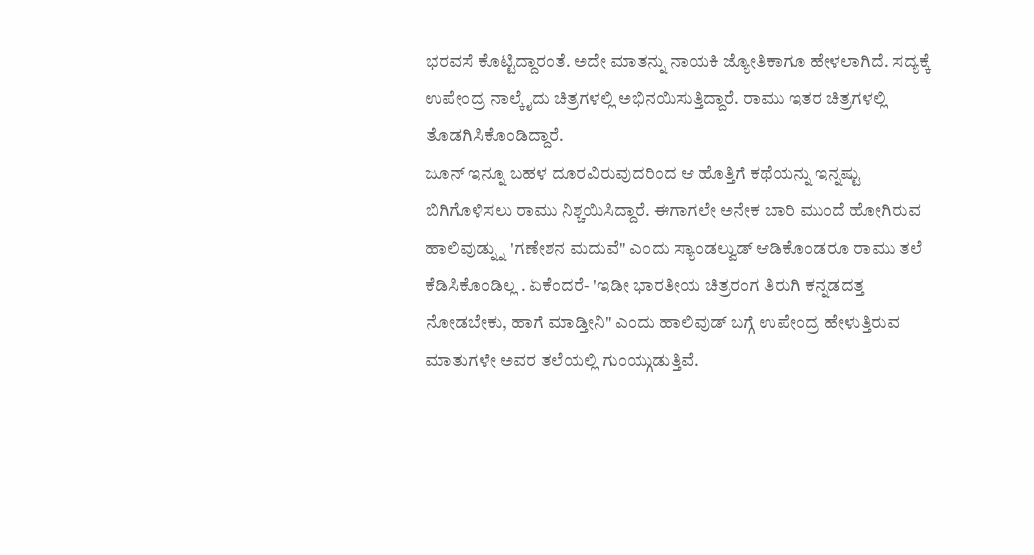ಭರವಸೆ ಕೊಟ್ಟಿದ್ದಾರಂತೆ. ಅದೇ ಮಾತನ್ನು ನಾಯಕಿ ಜ್ಯೋತಿಕಾಗೂ ಹೇಳಲಾಗಿದೆ. ಸದ್ಯಕ್ಕೆ ಉಪೇಂದ್ರ ನಾಲ್ಕೈದು ಚಿತ್ರಗಳಲ್ಲಿ ಅಭಿನಯಿಸುತ್ತಿದ್ದಾರೆ. ರಾಮು ಇತರ ಚಿತ್ರಗಳಲ್ಲಿ ತೊಡಗಿಸಿಕೊಂಡಿದ್ದಾರೆ.
ಜೂನ್ ಇನ್ನೂ ಬಹಳ ದೂರವಿರುವುದರಿಂದ ಆ ಹೊತ್ತಿಗೆ ಕಥೆಯನ್ನು ಇನ್ನಷ್ಟು ಬಿಗಿಗೊಳಿಸಲು ರಾಮು ನಿಶ್ಚಯಿಸಿದ್ದಾರೆ. ಈಗಾಗಲೇ ಅನೇಕ ಬಾರಿ ಮುಂದೆ ಹೋಗಿರುವ ಹಾಲಿವುಡ್ನ್ನು 'ಗಣೇಶನ ಮದುವೆ" ಎಂದು ಸ್ಯಾಂಡಲ್ವುಡ್ ಆಡಿಕೊಂಡರೂ ರಾಮು ತಲೆ ಕೆಡಿಸಿಕೊಂಡಿಲ್ಲ . ಏಕೆಂದರೆ- 'ಇಡೀ ಭಾರತೀಯ ಚಿತ್ರರಂಗ ತಿರುಗಿ ಕನ್ನಡದತ್ತ ನೋಡಬೇಕು, ಹಾಗೆ ಮಾಡ್ತೀನಿ" ಎಂದು ಹಾಲಿವುಡ್ ಬಗ್ಗೆ ಉಪೇಂದ್ರ ಹೇಳುತ್ತಿರುವ ಮಾತುಗಳೇ ಅವರ ತಲೆಯಲ್ಲಿ ಗುಂಯ್ಗುಡುತ್ತಿವೆ.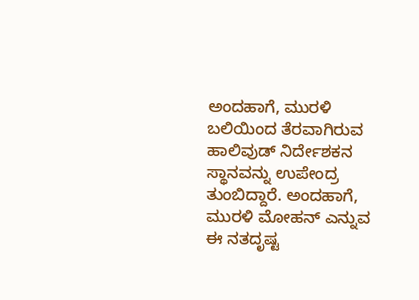ಅಂದಹಾಗೆ, ಮುರಳಿ ಬಲಿಯಿಂದ ತೆರವಾಗಿರುವ ಹಾಲಿವುಡ್ ನಿರ್ದೇಶಕನ ಸ್ಥಾನವನ್ನು ಉಪೇಂದ್ರ ತುಂಬಿದ್ದಾರೆ. ಅಂದಹಾಗೆ, ಮುರಳಿ ಮೋಹನ್ ಎನ್ನುವ ಈ ನತದೃಷ್ಟ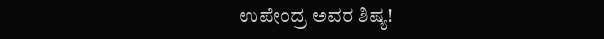ಉಪೇಂದ್ರ ಅವರ ಶಿಷ್ಯ!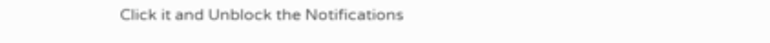Click it and Unblock the Notifications